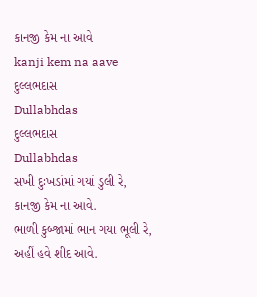કાનજી કેમ ના આવે
kanji kem na aave
દુલ્લભદાસ
Dullabhdas
દુલ્લભદાસ
Dullabhdas
સખી દુઃખડાંમાં ગયાં ડુલી રે,
કાનજી કેમ ના આવે.
ભાળી કુબ્જામાં ભાન ગયા ભૂલી રે,
અહીં હવે શીદ આવે.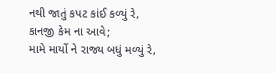નથી જાતું કપટ કાંઈ કળ્યું રે,
કાનજી કેમ ના આવે;
મામે માર્યો ને રાજ્ય બધું મળ્યું રે,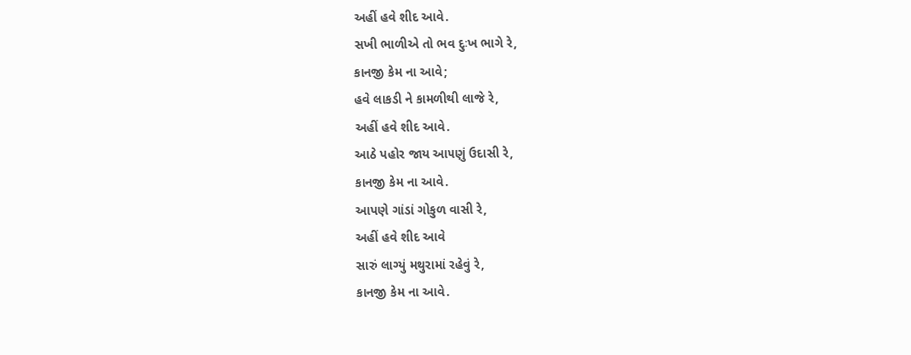અહીં હવે શીદ આવે.
સખી ભાળીએ તો ભવ દુઃખ ભાગે રે,
કાનજી કેમ ના આવે;
હવે લાકડી ને કામળીથી લાજે રે,
અહીં હવે શીદ આવે.
આઠે પહોર જાય આ૫ણું ઉદાસી રે,
કાનજી કેમ ના આવે.
આપણે ગાંડાં ગોકુળ વાસી રે,
અહીં હવે શીદ આવે
સારું લાગ્યું મથુરામાં રહેવું રે,
કાનજી કેમ ના આવે.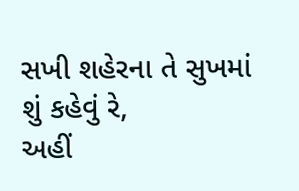સખી શહેરના તે સુખમાં શું કહેવું રે,
અહીં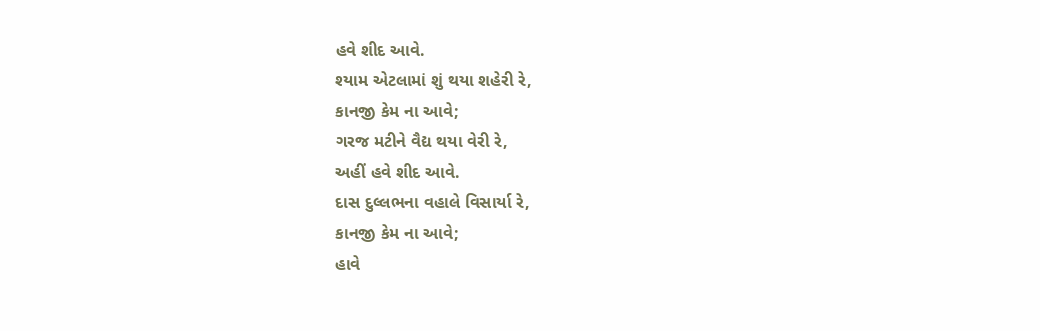હવે શીદ આવે.
શ્યામ એટલામાં શું થયા શહેરી રે,
કાનજી કેમ ના આવે;
ગરજ મટીને વૈદ્ય થયા વેરી રે,
અહીં હવે શીદ આવે.
દાસ દુલ્લભના વહાલે વિસાર્યા રે,
કાનજી કેમ ના આવે;
હાવે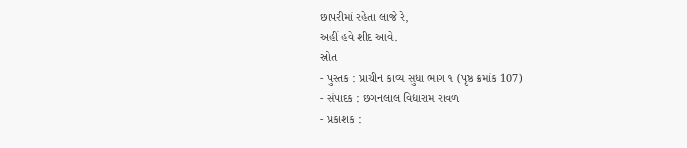છાપરીમાં રહેતા લાજે રે,
અહીં હવે શીદ આવે.
સ્રોત
- પુસ્તક : પ્રાચીન કાવ્ય સુધા ભાગ ૧ (પૃષ્ઠ ક્રમાંક 107)
- સંપાદક : છગનલાલ વિદ્યારામ રાવળ
- પ્રકાશક :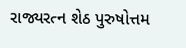રાજ્યરત્ન શેઠ પુરુષોત્તમ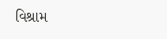વિશ્રામ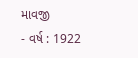માવજી
- વર્ષ : 1922